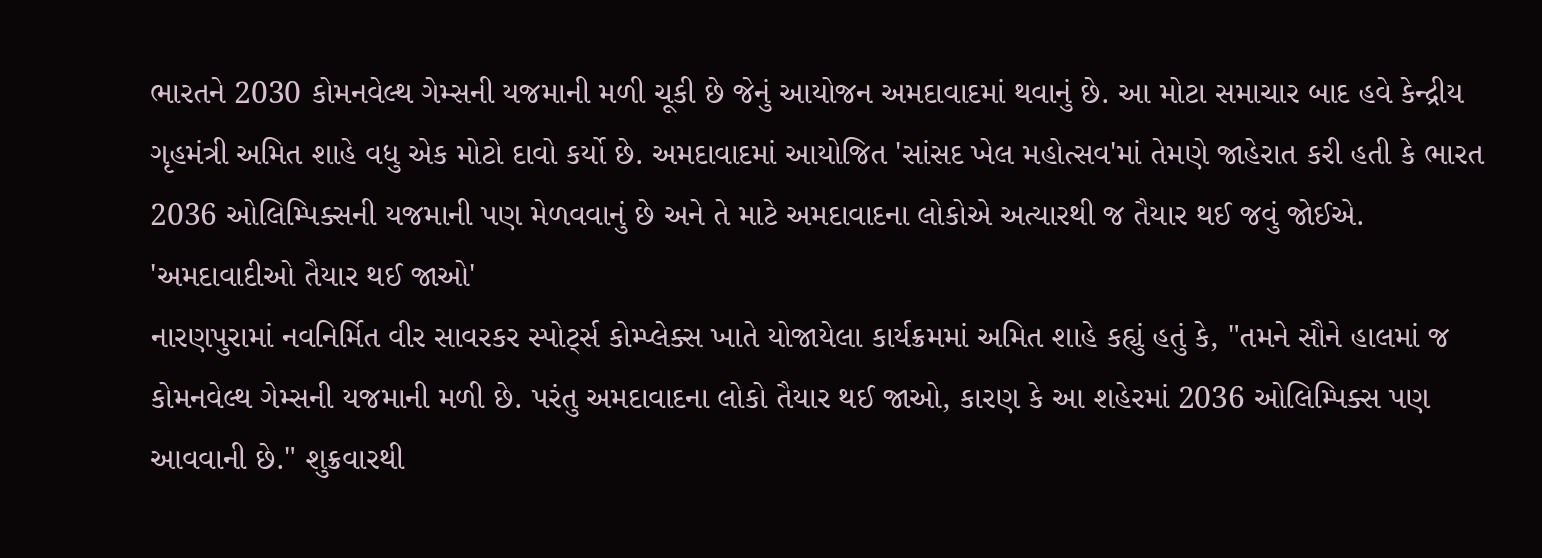ભારતને 2030 કોમનવેલ્થ ગેમ્સની યજમાની મળી ચૂકી છે જેનું આયોજન અમદાવાદમાં થવાનું છે. આ મોટા સમાચાર બાદ હવે કેન્દ્રીય ગૃહમંત્રી અમિત શાહે વધુ એક મોટો દાવો કર્યો છે. અમદાવાદમાં આયોજિત 'સાંસદ ખેલ મહોત્સવ'માં તેમણે જાહેરાત કરી હતી કે ભારત 2036 ઓલિમ્પિક્સની યજમાની પણ મેળવવાનું છે અને તે માટે અમદાવાદના લોકોએ અત્યારથી જ તૈયાર થઈ જવું જોઈએ.
'અમદાવાદીઓ તૈયાર થઈ જાઓ'
નારણપુરામાં નવનિર્મિત વીર સાવરકર સ્પોર્ટ્સ કોમ્પ્લેક્સ ખાતે યોજાયેલા કાર્યક્રમમાં અમિત શાહે કહ્યું હતું કે, "તમને સૌને હાલમાં જ કોમનવેલ્થ ગેમ્સની યજમાની મળી છે. પરંતુ અમદાવાદના લોકો તૈયાર થઈ જાઓ, કારણ કે આ શહેરમાં 2036 ઓલિમ્પિક્સ પણ આવવાની છે." શુક્રવારથી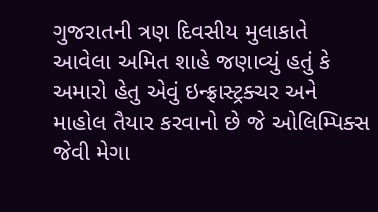ગુજરાતની ત્રણ દિવસીય મુલાકાતે આવેલા અમિત શાહે જણાવ્યું હતું કે અમારો હેતુ એવું ઇન્ફ્રાસ્ટ્રક્ચર અને માહોલ તૈયાર કરવાનો છે જે ઓલિમ્પિક્સ જેવી મેગા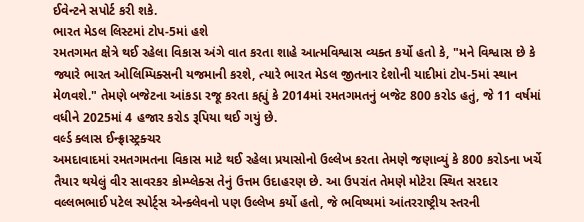ઈવેન્ટને સપોર્ટ કરી શકે.
ભારત મેડલ લિસ્ટમાં ટોપ-5માં હશે
રમતગમત ક્ષેત્રે થઈ રહેલા વિકાસ અંગે વાત કરતા શાહે આત્મવિશ્વાસ વ્યક્ત કર્યો હતો કે, "મને વિશ્વાસ છે કે જ્યારે ભારત ઓલિમ્પિક્સની યજમાની કરશે, ત્યારે ભારત મેડલ જીતનાર દેશોની યાદીમાં ટોપ-5માં સ્થાન મેળવશે." તેમણે બજેટના આંકડા રજૂ કરતા કહ્યું કે 2014માં રમતગમતનું બજેટ 800 કરોડ હતું, જે 11 વર્ષમાં વધીને 2025માં 4 હજાર કરોડ રૂપિયા થઈ ગયું છે.
વર્લ્ડ ક્લાસ ઈન્ફ્રાસ્ટ્રક્ચર
અમદાવાદમાં રમતગમતના વિકાસ માટે થઈ રહેલા પ્રયાસોનો ઉલ્લેખ કરતા તેમણે જણાવ્યું કે 800 કરોડના ખર્ચે તૈયાર થયેલું વીર સાવરકર કોમ્પ્લેક્સ તેનું ઉત્તમ ઉદાહરણ છે. આ ઉપરાંત તેમણે મોટેરા સ્થિત સરદાર વલ્લભભાઈ પટેલ સ્પોર્ટ્સ એન્ક્લેવનો પણ ઉલ્લેખ કર્યો હતો, જે ભવિષ્યમાં આંતરરાષ્ટ્રીય સ્તરની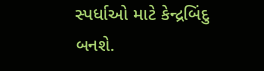સ્પર્ધાઓ માટે કેન્દ્રબિંદુ બનશે.